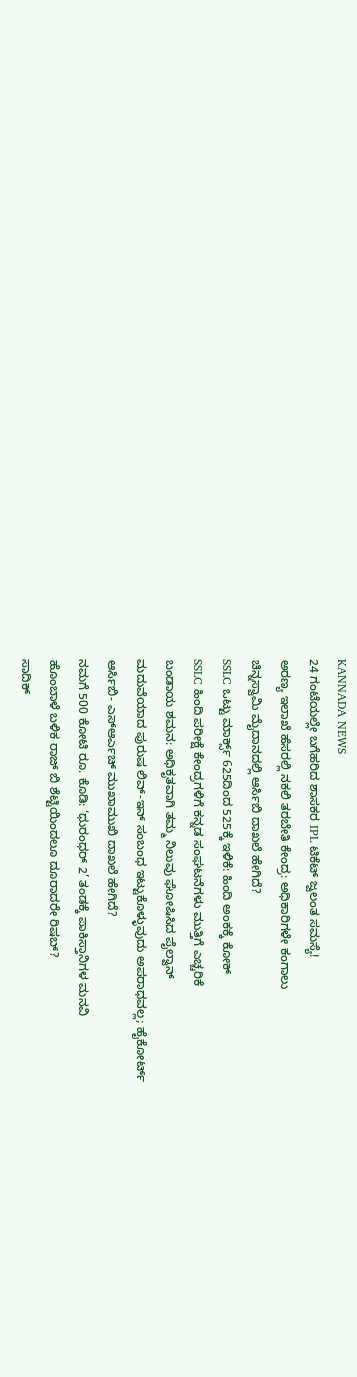KANNADA NEWS
24 ಗಂಟೆಯಲ್ಲೇ ಬಗೆಹರಿದ ಶಾಸಕರ IPL ಟಿಕೆಟ್ ಜ್ವಲಂತ ಸಮಸ್ಯೆ!
ಅರಣ್ಯ ಇಲಾಖೆ ಹೆಸರಲ್ಲಿ ನಕಲಿ ತರಬೇತಿ ಕೇಂದ್ರ: ಅಧಿಕಾರಿಗಳೇ ಕಂಗಾಲು
ಚಿನ್ನಸ್ವಾಮಿ ಮೈದಾನದಲ್ಲಿ ಆರ್ಸಿಬಿ ದಾಖಲೆ ಹೇಗಿದೆ?
SSLC ಒಟ್ಟು ಮಾರ್ಕ್ಸ್ 625ದಿಂದ 525ಕ್ಕೆ ಇಳಿಕೆ: ಹಿಂದಿ ಅಂಕಕ್ಕೆ ಕೋಕ್
SSLC ಹಿಂದಿ ಪರೀಕ್ಷೆ ಕೇಂದ್ರಗಳಿಗೆ ಕನ್ನಡ ಸಂಘಟನೆಗಳು ಮುತ್ತಿಗೆ ಎಚ್ಚರಿಕೆ
ಬಂಡಾಯ ಶಮನ: ಅಧಿಕೃತವಾಗಿ ತಮ್ಮ ನಿಲುವು ಘೋಷಿಸಿದ ಪೈಲ್ವಾನ್
ಮದುವೆಯಾದ ಪುರುಷ ಲಿವ್-ಇನ್ ಸಂಬಂಧ ಇಟ್ಟುಕೊಳ್ಳುವುದು ಅಪರಾಧವಲ್ಲ; ಹೈಕೋರ್ಟ್
ಆರ್ಸಿಬಿ- ಎಸ್ಆರ್ಎಚ್ ಮುಖಾಮುಖಿ ದಾಖಲೆ ಹೇಗಿದೆ?
ನಮಗೆ 500 ಕೋಟಿ ರೂ. ಕೊಡಿ: ‘ಧುರಂಧರ್ 2’ ತಂಡಕ್ಕೆ ಪಾಕಿಸ್ತಾನಿಗಳ ಮನವಿ
ಹೊಂಬಾಳೆ ಬಳಿಕ ರಾಜ್ ಬಿ ಶೆಟ್ಟಿಯಿಂದಲೂ ದೂರಾದರೇ ರಿಷಬ್?
ಸಾದಿಕ್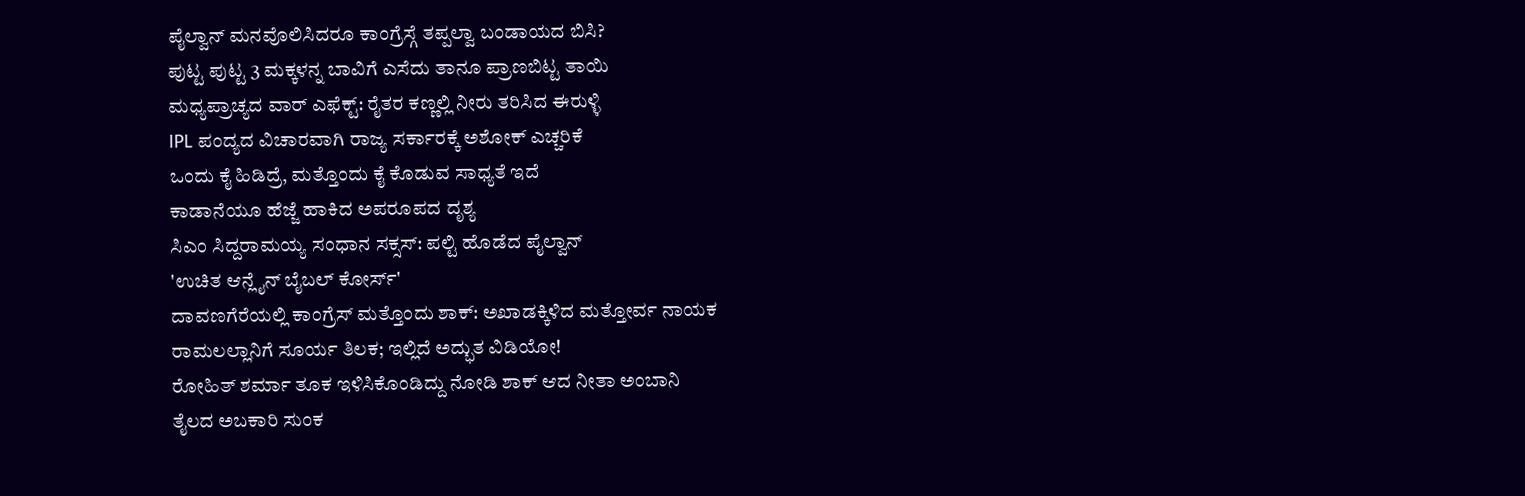ಪೈಲ್ವಾನ್ ಮನವೊಲಿಸಿದರೂ ಕಾಂಗ್ರೆಸ್ಗೆ ತಪ್ಪಲ್ವಾ ಬಂಡಾಯದ ಬಿಸಿ?
ಪುಟ್ಟ ಪುಟ್ಟ 3 ಮಕ್ಕಳನ್ನ ಬಾವಿಗೆ ಎಸೆದು ತಾನೂ ಪ್ರಾಣಬಿಟ್ಟ ತಾಯಿ
ಮಧ್ಯಪ್ರಾಚ್ಯದ ವಾರ್ ಎಫೆಕ್ಟ್: ರೈತರ ಕಣ್ಣಲ್ಲಿ ನೀರು ತರಿಸಿದ ಈರುಳ್ಳಿ
IPL ಪಂದ್ಯದ ವಿಚಾರವಾಗಿ ರಾಜ್ಯ ಸರ್ಕಾರಕ್ಕೆ ಅಶೋಕ್ ಎಚ್ಚರಿಕೆ
ಒಂದು ಕೈ ಹಿಡಿದ್ರೆ, ಮತ್ತೊಂದು ಕೈ ಕೊಡುವ ಸಾಧ್ಯತೆ ಇದೆ
ಕಾಡಾನೆಯೂ ಹೆಜ್ಜೆ ಹಾಕಿದ ಅಪರೂಪದ ದೃಶ್ಯ
ಸಿಎಂ ಸಿದ್ದರಾಮಯ್ಯ ಸಂಧಾನ ಸಕ್ಸಸ್: ಪಲ್ಟಿ ಹೊಡೆದ ಪೈಲ್ವಾನ್
'ಉಚಿತ ಆನ್ಲೈನ್ ಬೈಬಲ್ ಕೋರ್ಸ್'
ದಾವಣಗೆರೆಯಲ್ಲಿ ಕಾಂಗ್ರೆಸ್ ಮತ್ತೊಂದು ಶಾಕ್: ಅಖಾಡಕ್ಕಿಳಿದ ಮತ್ತೋರ್ವ ನಾಯಕ
ರಾಮಲಲ್ಲಾನಿಗೆ ಸೂರ್ಯ ತಿಲಕ; ಇಲ್ಲಿದೆ ಅದ್ಭುತ ವಿಡಿಯೋ!
ರೋಹಿತ್ ಶರ್ಮಾ ತೂಕ ಇಳಿಸಿಕೊಂಡಿದ್ದು ನೋಡಿ ಶಾಕ್ ಆದ ನೀತಾ ಅಂಬಾನಿ
ತೈಲದ ಅಬಕಾರಿ ಸುಂಕ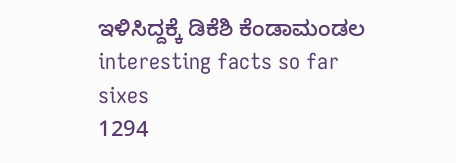ಇಳಿಸಿದ್ದಕ್ಕೆ ಡಿಕೆಶಿ ಕೆಂಡಾಮಂಡಲ
interesting facts so far
sixes
1294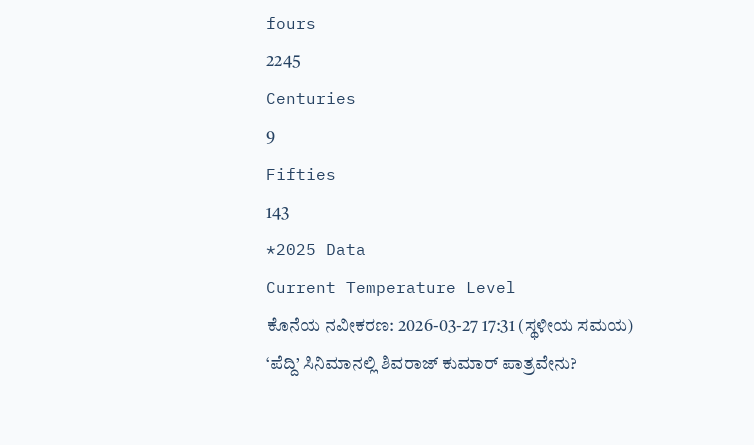fours
2245
Centuries
9
Fifties
143
*2025 Data
Current Temperature Level
ಕೊನೆಯ ನವೀಕರಣ: 2026-03-27 17:31 (ಸ್ಥಳೀಯ ಸಮಯ)
‘ಪೆದ್ದಿ’ ಸಿನಿಮಾನಲ್ಲಿ ಶಿವರಾಜ್ ಕುಮಾರ್ ಪಾತ್ರವೇನು?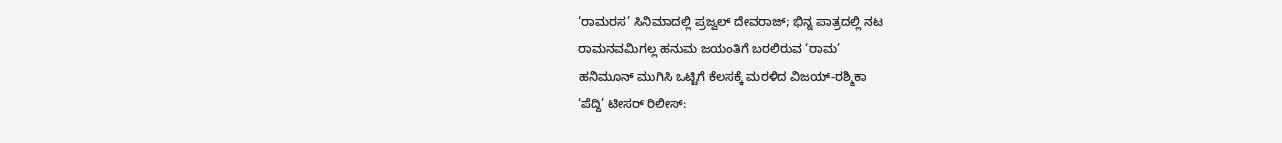‘ರಾಮರಸ’ ಸಿನಿಮಾದಲ್ಲಿ ಪ್ರಜ್ವಲ್ ದೇವರಾಜ್; ಭಿನ್ನ ಪಾತ್ರದಲ್ಲಿ ನಟ
ರಾಮನವಮಿಗಲ್ಲ ಹನುಮ ಜಯಂತಿಗೆ ಬರಲಿರುವ ‘ರಾಮ’
ಹನಿಮೂನ್ ಮುಗಿಸಿ ಒಟ್ಟಿಗೆ ಕೆಲಸಕ್ಕೆ ಮರಳಿದ ವಿಜಯ್-ರಶ್ಮಿಕಾ
‘ಪೆದ್ದಿ’ ಟೀಸರ್ ರಿಲೀಸ್: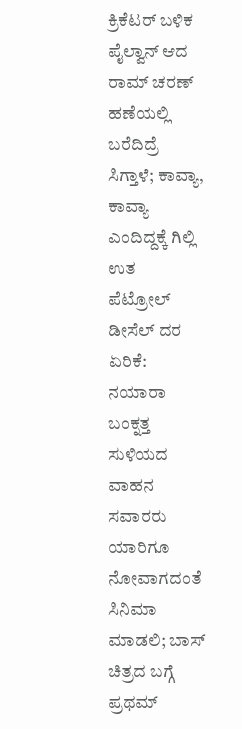ಕ್ರಿಕೆಟರ್ ಬಳಿಕ ಪೈಲ್ವಾನ್ ಆದ ರಾಮ್ ಚರಣ್
ಹಣೆಯಲ್ಲಿ ಬರೆದಿದ್ರೆ ಸಿಗ್ತಾಳೆ; ಕಾವ್ಯಾ, ಕಾವ್ಯಾ ಎಂದಿದ್ದಕ್ಕೆ ಗಿಲ್ಲಿ ಉತ
ಪೆಟ್ರೋಲ್ ಡೀಸೆಲ್ ದರ ಏರಿಕೆ: ನಯಾರಾ ಬಂಕ್ನತ್ತ ಸುಳಿಯದ ವಾಹನ ಸವಾರರು
ಯಾರಿಗೂ ನೋವಾಗದಂತೆ ಸಿನಿಮಾ ಮಾಡಲಿ; ಬಾಸ್ ಚಿತ್ರದ ಬಗ್ಗೆ ಪ್ರಥಮ್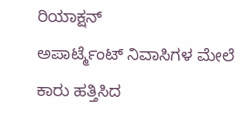ರಿಯಾಕ್ಷನ್
ಅಪಾರ್ಟ್ಮೆಂಟ್ ನಿವಾಸಿಗಳ ಮೇಲೆ ಕಾರು ಹತ್ತಿಸಿದ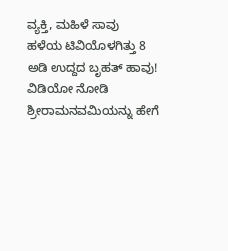ವ್ಯಕ್ತಿ, ಮಹಿಳೆ ಸಾವು
ಹಳೆಯ ಟಿವಿಯೊಳಗಿತ್ತು 8 ಅಡಿ ಉದ್ದದ ಬೃಹತ್ ಹಾವು! ವಿಡಿಯೋ ನೋಡಿ
ಶ್ರೀರಾಮನವಮಿಯನ್ನು ಹೇಗೆ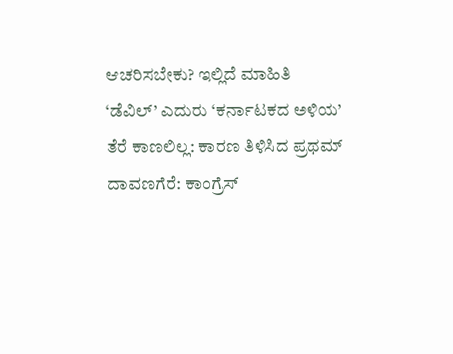ಆಚರಿಸಬೇಕು? ಇಲ್ಲಿದೆ ಮಾಹಿತಿ
‘ಡೆವಿಲ್’ ಎದುರು ‘ಕರ್ನಾಟಕದ ಅಳಿಯ’ ತೆರೆ ಕಾಣಲಿಲ್ಲ: ಕಾರಣ ತಿಳಿಸಿದ ಪ್ರಥಮ್
ದಾವಣಗೆರೆ: ಕಾಂಗ್ರೆಸ್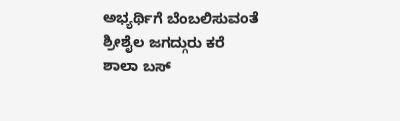ಅಭ್ಯರ್ಥಿಗೆ ಬೆಂಬಲಿಸುವಂತೆ ಶ್ರೀಶೈಲ ಜಗದ್ಗುರು ಕರೆ
ಶಾಲಾ ಬಸ್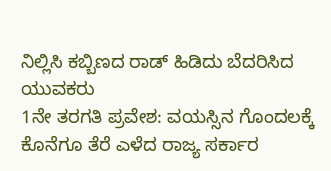ನಿಲ್ಲಿಸಿ ಕಬ್ಬಿಣದ ರಾಡ್ ಹಿಡಿದು ಬೆದರಿಸಿದ ಯುವಕರು
1ನೇ ತರಗತಿ ಪ್ರವೇಶ: ವಯಸ್ಸಿನ ಗೊಂದಲಕ್ಕೆ ಕೊನೆಗೂ ತೆರೆ ಎಳೆದ ರಾಜ್ಯ ಸರ್ಕಾರ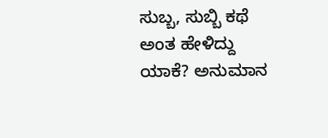ಸುಬ್ಬ, ಸುಬ್ಬಿ ಕಥೆ ಅಂತ ಹೇಳಿದ್ದು ಯಾಕೆ? ಅನುಮಾನ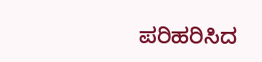ಪರಿಹರಿಸಿದ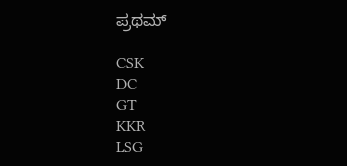ಪ್ರಥಮ್

CSK
DC
GT
KKR
LSG